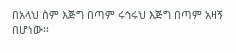በአላህ ስም እጅግ በጣም ሩኅሩህ እጅግ በጣም አዛኝ በሆነው፡፡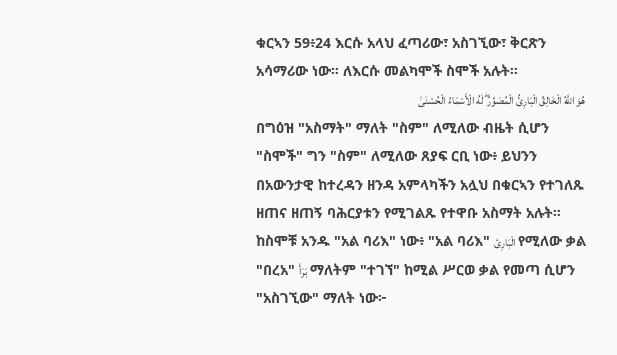ቁርኣን 59፥24 እርሱ አላህ ፈጣሪው፣ አስገኚው፣ ቅርጽን አሳማሪው ነው፡፡ ለእርሱ መልካሞች ስሞች አሉት፡፡
هُوَ اللَّهُ الْخَالِقُ الْبَارِئُ الْمُصَوِّرُ ۖ لَهُ الْأَسْمَاءُ الْحُسْنَىٰ
በግዕዝ "አስማት" ማለት "ስም" ለሚለው ብዜት ሲሆን "ስሞች" ግን "ስም" ለሚለው ጸያፍ ርቢ ነው፥ ይህንን በአውንታዊ ከተረዳን ዘንዳ አምላካችን አሏህ በቁርኣን የተገለጹ ዘጠና ዘጠኝ ባሕርያቱን የሚገልጹ የተዋቡ አስማት አሉት። ከስሞቹ አንዱ "አል ባሪእ" ነው፥ "አል ባሪእ" الْبَارِئ የሚለው ቃል "በረአ" بَرَأَ ማለትም "ተገኘ" ከሚል ሥርወ ቃል የመጣ ሲሆን "አስገኚው" ማለት ነው፦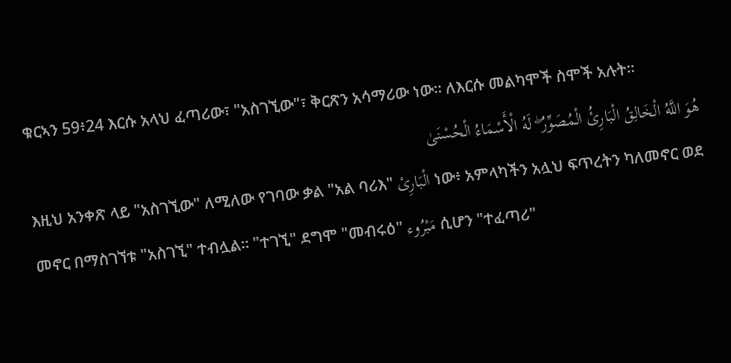ቁርኣን 59፥24 እርሱ አላህ ፈጣሪው፣ "አስገኚው"፣ ቅርጽን አሳማሪው ነው፡፡ ለእርሱ መልካሞች ስሞች አሉት፡፡
هُوَ اللَّهُ الْخَالِقُ الْبَارِئُ الْمُصَوِّرُ ۖ لَهُ الْأَسْمَاءُ الْحُسْنَىٰ
እዚህ አንቀጽ ላይ "አስገኚው" ለሚለው የገባው ቃል "አል ባሪእ" الْبَارِئ ነው፥ አምላካችን አሏህ ፍጥረትን ካለመኖር ወደ መኖር በማስገኘቱ "አስገኚ" ተብሏል። "ተገኚ" ደግሞ "መብሩዕ" مَبْرُوء ሲሆን "ተፈጣሪ"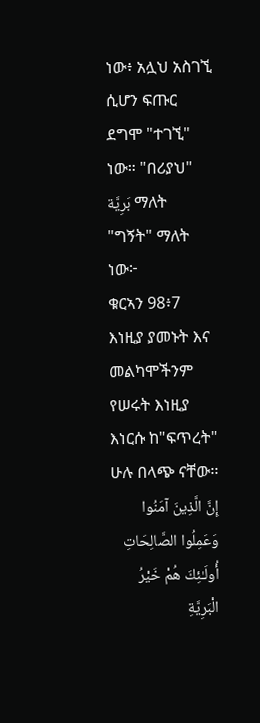ነው፥ አሏህ አስገኚ ሲሆን ፍጡር ደግሞ "ተገኚ" ነው። "በሪያህ" بَرِيَّة ማለት "ግኝት" ማለት ነው፦
ቁርኣን 98፥7 እነዚያ ያመኑት እና መልካሞችንም የሠሩት እነዚያ እነርሱ ከ"ፍጥረት" ሁሉ በላጭ ናቸው፡፡
إِنَّ الَّذِينَ آمَنُوا وَعَمِلُوا الصَّالِحَاتِ أُولَـٰئِكَ هُمْ خَيْرُ الْبَرِيَّةِ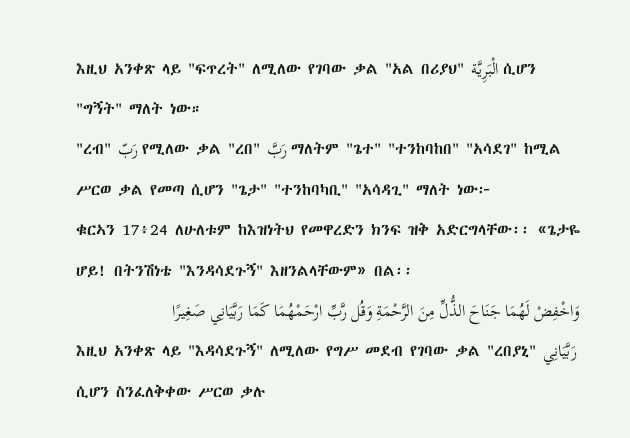እዚህ አንቀጽ ላይ "ፍጥረት" ለሚለው የገባው ቃል "አል በሪያህ" الْبَرِيَّة ሲሆን "ግኝት" ማለት ነው።
"ረብ" رَبّ የሚለው ቃል "ረበ" رَبَّ ማለትም "ጌተ" "ተንከባከበ" "አሳደገ" ከሚል ሥርወ ቃል የመጣ ሲሆን "ጌታ" "ተንከባካቢ" "አሳዳጊ" ማለት ነው፦
ቁርኣን 17፥24 ለሁለቱም ከእዝነትህ የመዋረድን ክንፍ ዝቅ አድርግላቸው፡፡ «ጌታዬ ሆይ! በትንሽነቴ "እንዳሳደጉኝ" እዘንልላቸውም» በል፡፡
وَاخْفِضْ لَهُمَا جَنَاحَ الذُّلِّ مِنَ الرَّحْمَةِ وَقُل رَّبِّ ارْحَمْهُمَا كَمَا رَبَّيَانِي صَغِيرًا
እዚህ አንቀጽ ላይ "እዳሳደጉኝ" ለሚለው የግሥ መደብ የገባው ቃል "ረበያኒ" رَبَّيَانِي ሲሆን ስንፈለቅቀው ሥርወ ቃሉ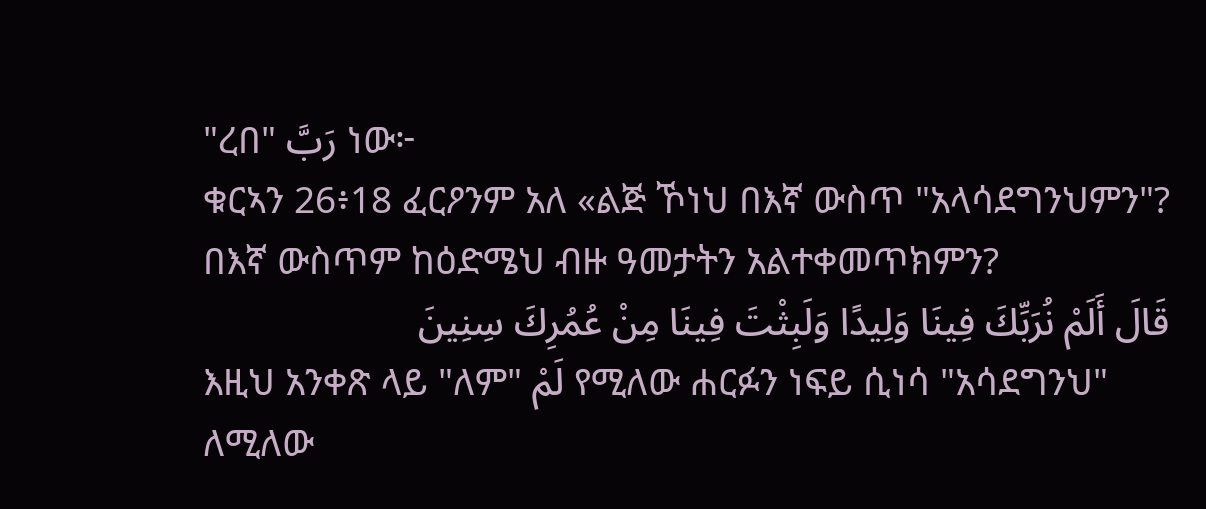"ረበ" رَبَّ ነው፦
ቁርኣን 26፥18 ፈርዖንም አለ «ልጅ ኾነህ በእኛ ውስጥ "አላሳደግንህምን"? በእኛ ውስጥም ከዕድሜህ ብዙ ዓመታትን አልተቀመጥክምን?
قَالَ أَلَمْ نُرَبِّكَ فِينَا وَلِيدًا وَلَبِثْتَ فِينَا مِنْ عُمُرِكَ سِنِينَ
እዚህ አንቀጽ ላይ "ለም" لَمْ የሚለው ሐርፉን ነፍይ ሲነሳ "አሳደግንህ" ለሚለው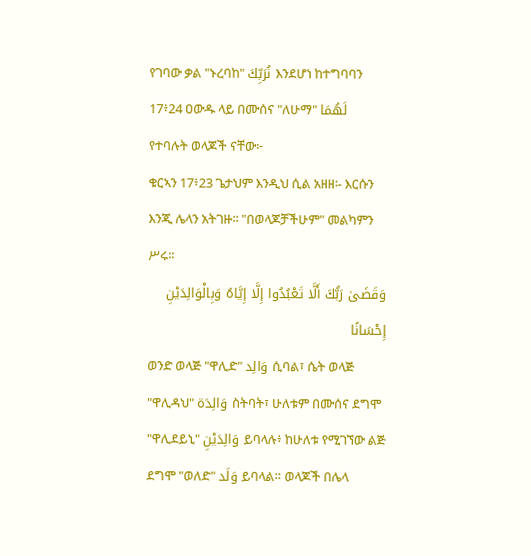የገባው ቃል "ኑረባከ" نُرَبِّكَ እንደሆነ ከተግባባን 17፥24 ዐውዱ ላይ በሙሰና "ለሁማ" لَهُمَا የተባሉት ወላጆች ናቸው፦
ቁርኣን 17፥23 ጌታህም እንዲህ ሲል አዘዘ፡- እርሱን እንጂ ሌላን አትገዙ፡፡ "በወላጆቻችሁም" መልካምን ሥሩ፡፡
وَقَضَىٰ رَبُّكَ أَلَّا تَعْبُدُوا إِلَّا إِيَّاهُ وَبِالْوَالِدَيْنِ إِحْسَانًا
ወንድ ወላጅ "ዋሊድ" وَالِد ሲባል፣ ሴት ወላጅ "ዋሊዳህ" وَالِدَة ስትባት፣ ሁለቱም በሙሰና ደግሞ "ዋሊደይኒ" وَالِدَيْنِ ይባላሉ፥ ከሁለቱ የሚገኘው ልጅ ደግሞ "ወለድ" وَلَد ይባላል። ወላጆች በሌላ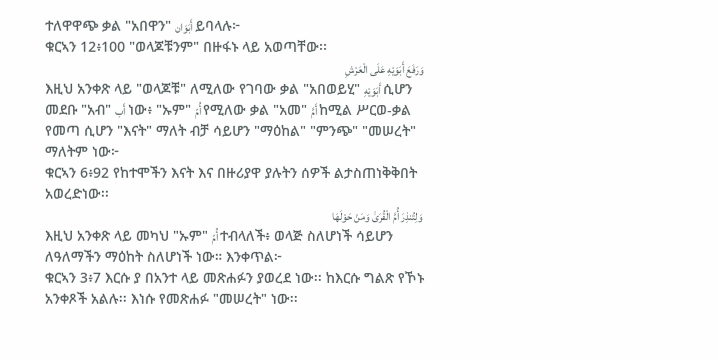ተለዋዋጭ ቃል "አበዋን" أَبَوَان ይባላሉ፦
ቁርኣን 12፥100 "ወላጆቹንም" በዙፋኑ ላይ አወጣቸው፡፡
وَرَفَعَ أَبَوَيْهِ عَلَى الْعَرْشِ
እዚህ አንቀጽ ላይ "ወላጆቹ" ለሚለው የገባው ቃል "አበወይሂ" أَبَوَيْهِ ሲሆን መደቡ "አብ" أَب ነው፥ "ኡም" أُمّ የሚለው ቃል "አመ" أَمَّ ከሚል ሥርወ-ቃል የመጣ ሲሆን "እናት" ማለት ብቻ ሳይሆን "ማዕከል" "ምንጭ" "መሠረት" ማለትም ነው፦
ቁርኣን 6፥92 የከተሞችን እናት እና በዙሪያዋ ያሉትን ሰዎች ልታስጠነቅቅበት አወረድነው፡፡
وَلِتُنذِرَ أُمَّ الْقُرَىٰ وَمَنْ حَوْلَهَا
እዚህ አንቀጽ ላይ መካህ "ኡም" أُمّ ተብላለች፥ ወላጅ ስለሆነች ሳይሆን ለዓለማችን ማዕከት ስለሆነች ነው። እንቀጥል፦
ቁርኣን 3፥7 እርሱ ያ በአንተ ላይ መጽሐፉን ያወረደ ነው፡፡ ከእርሱ ግልጽ የኾኑ አንቀጾች አልሉ፡፡ እነሱ የመጽሐፉ "መሠረት" ነው፡፡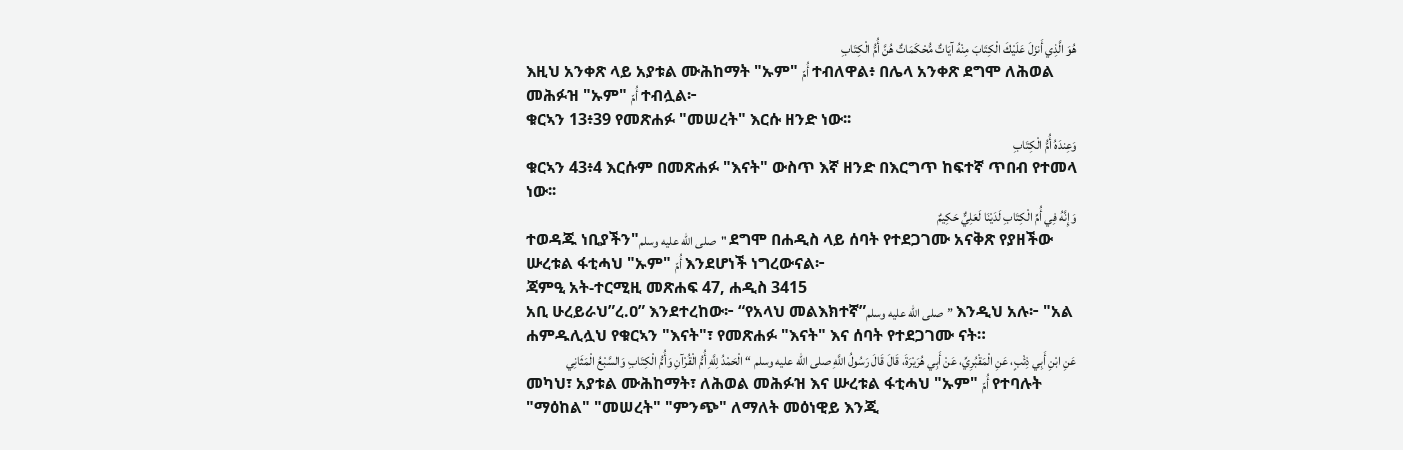هُوَ الَّذِي أَنزَلَ عَلَيْكَ الْكِتَابَ مِنْهُ آيَاتٌ مُّحْكَمَاتٌ هُنَّ أُمُّ الْكِتَابِ
እዚህ አንቀጽ ላይ አያቱል ሙሕከማት "ኡም" أُمّ ተብለዋል፥ በሌላ አንቀጽ ደግሞ ለሕወል መሕፉዝ "ኡም" أُمّ ተብሏል፦
ቁርኣን 13፥39 የመጽሐፉ "መሠረት" እርሱ ዘንድ ነው፡፡
وَعِندَهُ أُمُّ الْكِتَابِ
ቁርኣን 43፥4 እርሱም በመጽሐፉ "እናት" ውስጥ እኛ ዘንድ በእርግጥ ከፍተኛ ጥበብ የተመላ ነው፡፡
وَإِنَّهُ فِي أُمِّ الْكِتَابِ لَدَيْنَا لَعَلِيٌّ حَكِيمٌ
ተወዳጁ ነቢያችን"صلى الله عليه وسلم" ደግሞ በሐዲስ ላይ ሰባት የተደጋገሙ አናቅጽ የያዘችው ሡረቱል ፋቲሓህ "ኡም" أُمّ እንደሆነች ነግረውናል፦
ጃምዒ አት-ተርሚዚ መጽሐፍ 47, ሐዲስ 3415
አቢ ሁረይራህ”ረ.ዐ” እንደተረከው፦ “የአላህ መልእክተኛ”صلى الله عليه وسلم” እንዲህ አሉ፦ "አል ሐምዱሊሏህ የቁርኣን "እናት"፣ የመጽሐፉ "እናት" እና ሰባት የተደጋገሙ ናት።
عَنِ ابْنِ أَبِي ذِئْبٍ، عَنِ الْمَقْبُرِيِّ، عَنْ أَبِي هُرَيْرَةَ، قَالَ قَالَ رَسُولُ اللَّهِ صلى الله عليه وسلم “ الْحَمْدُ لِلَّهِ أُمُّ الْقُرْآنِ وَأُمُّ الْكِتَابِ وَالسَّبْعُ الْمَثَانِي
መካህ፣ አያቱል ሙሕከማት፣ ለሕወል መሕፉዝ እና ሡረቱል ፋቲሓህ "ኡም" أُمّ የተባሉት "ማዕከል" "መሠረት" "ምንጭ" ለማለት መዕነዊይ እንጂ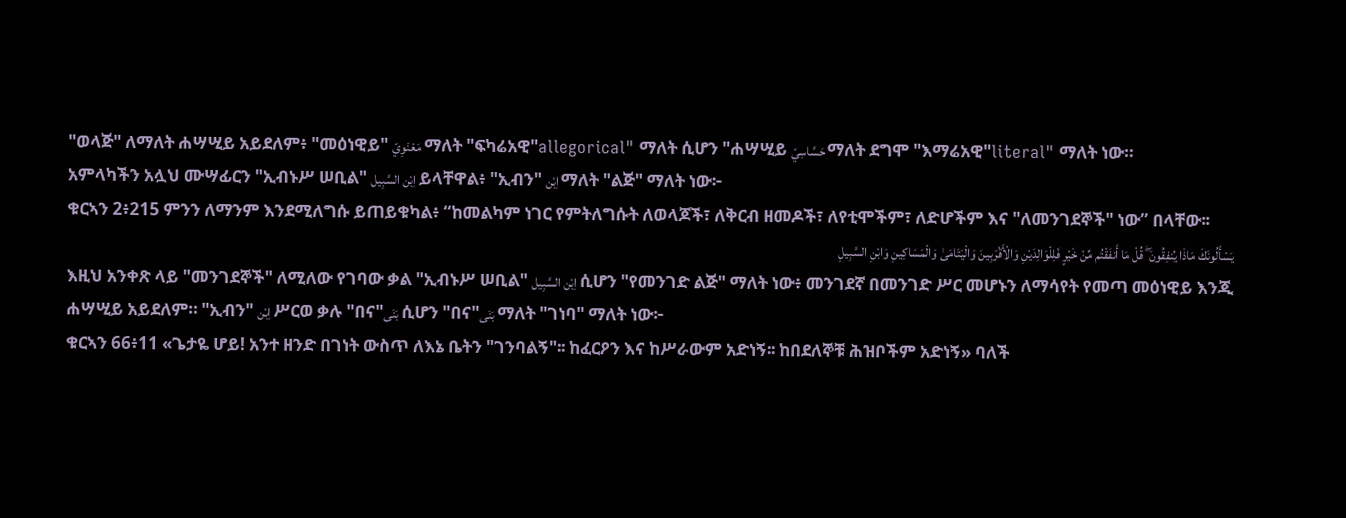"ወላጅ" ለማለት ሐሣሢይ አይደለም፥ "መዕነዊይ" مَعْنَوِيّ ማለት "ፍካሬአዊ"allegorical" ማለት ሲሆን "ሐሣሢይ حَسَّاسِيّ ማለት ደግሞ "እማሬአዊ"literal" ማለት ነው።
አምላካችን አሏህ ሙሣፊርን "ኢብኑሥ ሠቢል" اِبْن السَّبِيل ይላቸዋል፥ "ኢብን" اِبْن ማለት "ልጅ" ማለት ነው፦
ቁርኣን 2፥215 ምንን ለማንም እንደሚለግሱ ይጠይቁካል፥ “ከመልካም ነገር የምትለግሱት ለወላጆች፣ ለቅርብ ዘመዶች፣ ለየቲሞችም፣ ለድሆችም እና "ለመንገደኞች" ነው” በላቸው፡፡
يَسْأَلُونَكَ مَاذَا يُنفِقُونَ ۖ قُلْ مَا أَنفَقْتُم مِّنْ خَيْرٍ فَلِلْوَالِدَيْنِ وَالْأَقْرَبِينَ وَالْيَتَامَىٰ وَالْمَسَاكِينِ وَابْنِ السَّبِيلِ
እዚህ አንቀጽ ላይ "መንገደኞች" ለሚለው የገባው ቃል "ኢብኑሥ ሠቢል" اِبْن السَّبِيل ሲሆን "የመንገድ ልጅ" ማለት ነው፥ መንገደኛ በመንገድ ሥር መሆኑን ለማሳየት የመጣ መዕነዊይ እንጂ ሐሣሢይ አይደለም። "ኢብን" اِبْن ሥርወ ቃሉ "በና"بَنَى ሲሆን "በና"بَنَى ማለት "ገነባ" ማለት ነው፦
ቁርኣን 66፥11 «ጌታዬ ሆይ! አንተ ዘንድ በገነት ውስጥ ለእኔ ቤትን "ገንባልኝ"፡፡ ከፈርዖን እና ከሥራውም አድነኝ፡፡ ከበደለኞቹ ሕዝቦችም አድነኝ» ባለች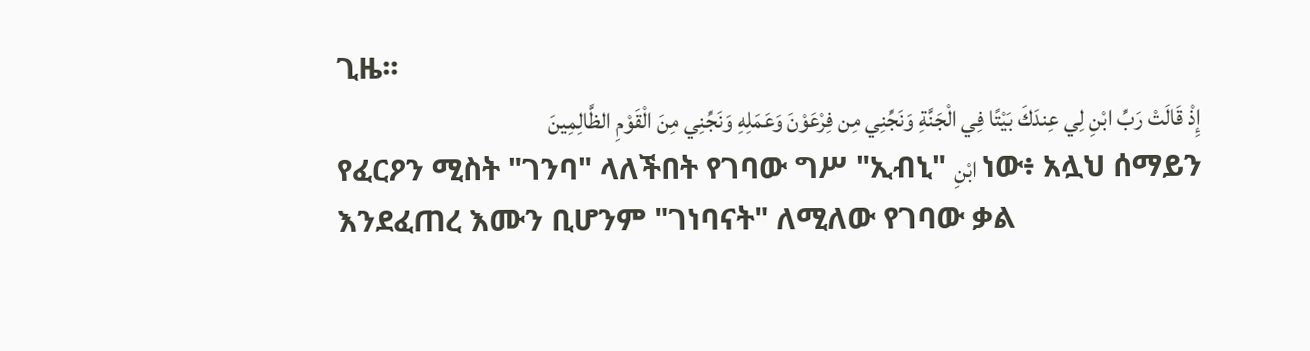ጊዜ፡፡
إِذْ قَالَتْ رَبِّ ابْنِ لِي عِندَكَ بَيْتًا فِي الْجَنَّةِ وَنَجِّنِي مِن فِرْعَوْنَ وَعَمَلِهِ وَنَجِّنِي مِنَ الْقَوْمِ الظَّالِمِينَ
የፈርዖን ሚስት "ገንባ" ላለችበት የገባው ግሥ "ኢብኒ" ابْنِ ነው፥ አሏህ ሰማይን እንደፈጠረ እሙን ቢሆንም "ገነባናት" ለሚለው የገባው ቃል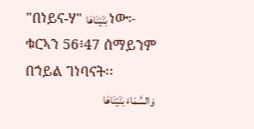"በነይና-ሃ" بَنَيْنَاهَا ነው፦
ቁርኣን 56፥47 ሰማይንም በኀይል ገነባናት፡፡
وَالسَّمَاءَ بَنَيْنَاهَا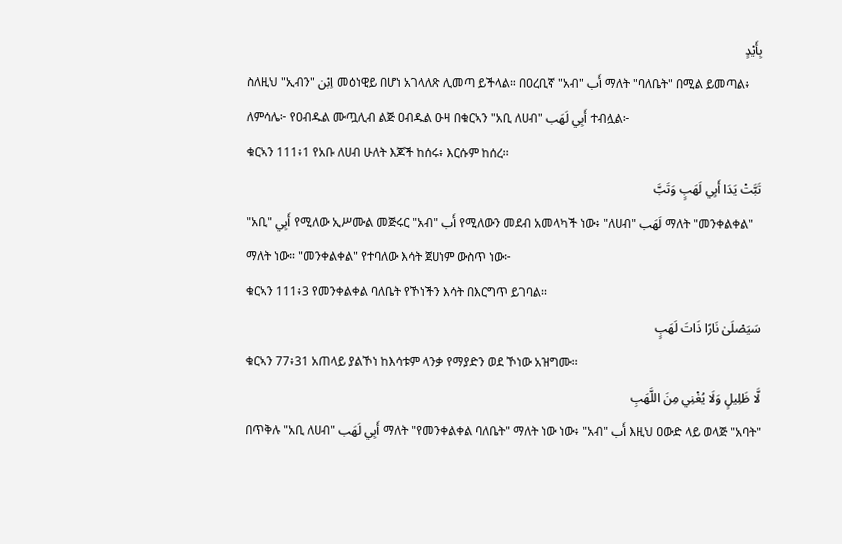بِأَيْدٍ
ስለዚህ "ኢብን" اِبْن መዕነዊይ በሆነ አገላለጽ ሊመጣ ይችላል። በዐረቢኛ "አብ" أَب ማለት "ባለቤት" በሚል ይመጣል፥ ለምሳሌ፦ የዐብዱል ሙጧሊብ ልጅ ዐብዱል ዑዛ በቁርኣን "አቢ ለሀብ" أَبِي لَهَب ተብሏል፦
ቁርኣን 111፥1 የአቡ ለሀብ ሁለት እጆች ከሰሩ፥ እርሱም ከሰረ፡፡
تَبَّتْ يَدَا أَبِي لَهَبٍ وَتَبَّ
"አቢ" أَبِي የሚለው ኢሥሙል መጅሩር "አብ" أَب የሚለውን መደብ አመላካች ነው፥ "ለሀብ" لَهَب ማለት "መንቀልቀል" ማለት ነው። "መንቀልቀል" የተባለው እሳት ጀሀነም ውስጥ ነው፦
ቁርኣን 111፥3 የመንቀልቀል ባለቤት የኾነችን እሳት በእርግጥ ይገባል፡፡
سَيَصْلَىٰ نَارًا ذَاتَ لَهَبٍ
ቁርኣን 77፥31 አጠላይ ያልኾነ ከእሳቱም ላንቃ የማያድን ወደ ኾነው አዝግሙ፡፡
لَّا ظَلِيلٍ وَلَا يُغْنِي مِنَ اللَّهَبِ
በጥቅሉ "አቢ ለሀብ" أَبِي لَهَب ማለት "የመንቀልቀል ባለቤት" ማለት ነው ነው፥ "አብ" أَب እዚህ ዐውድ ላይ ወላጅ "አባት"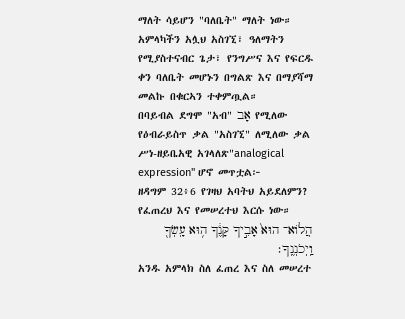ማለት ሳይሆን "ባለቤት" ማለት ነው።
አምላካችን አሏህ አስገኚ፣ ዓለማትን የሚያስተናብር ጌታ፣ የንግሥና እና የፍርዱ ቀን ባለቤት መሆኑን በግልጽ እና በማያሻማ መልኩ በቁርኣን ተቀምጧል።
በባይብል ደግሞ "አብ" אָב የሚለው የዕብራይስጥ ቃል "አስገኚ" ለሚለው ቃል ሥነ-ዘይቤአዊ አገላለጽ"analogical expression" ሆኖ መጥቷል፦
ዘዳግም 32፥6 የገዛህ አባትህ አይደለምን? የፈጠረህ እና የመሠረተህ እርሱ ነው።
הֲלוֹא־ הוּא֙ אָבִ֣יךָ קָּנֶ֔ךָ ה֥וּא עָֽשְׂךָ֖ וַֽיְכֹנְנֶֽךָ׃
አንዱ አምላክ ስለ ፈጠረ እና ስለ መሠረተ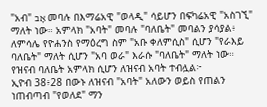"አብ" אָב መባሉ በእማሬአዊ "ወላዲ" ሳይሆን በፍካሬአዊ "አስገኚ" ማለት ነው። አምላክ "አባት" መባሉ "ባለቤት" መባልን ያሳያል፥ ለምሳሌ የዮሐንስ የማዕረግ ስም "አቡ ቀለምሲስ" ሲሆን "የራእይ ባለቤት" ማለት ሲሆን "አባ ወራ" እራሱ "ባለቤት" ማለት ነው። የዝናብ ባለቤት አምላክ ሲሆን ለዝናብ አባት ተብሏል፦
ኢዮብ 38፥28 በውኑ ለዝናብ "አባት" አለውን ወይስ የጠልን ነጠብጣብ "የወለደ" ማን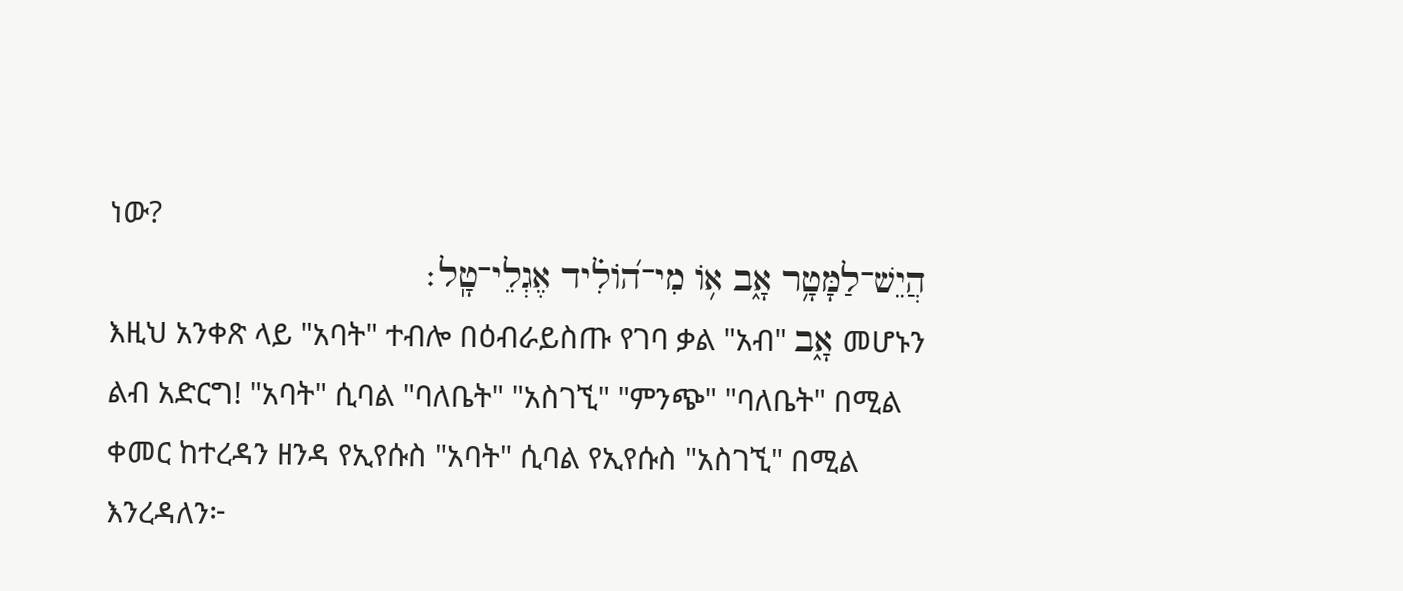ነው?
הֲיֵשׁ־לַמָּטָ֥ר אָ֑ב אֹ֥ו מִי־הֹ֝ולִ֗יד אֶגְלֵי־טָֽל׃
እዚህ አንቀጽ ላይ "አባት" ተብሎ በዕብራይስጡ የገባ ቃል "አብ" אָ֑ב መሆኑን ልብ አድርግ! "አባት" ሲባል "ባለቤት" "አስገኚ" "ምንጭ" "ባለቤት" በሚል ቀመር ከተረዳን ዘንዳ የኢየሱስ "አባት" ሲባል የኢየሱስ "አስገኚ" በሚል እንረዳለን፦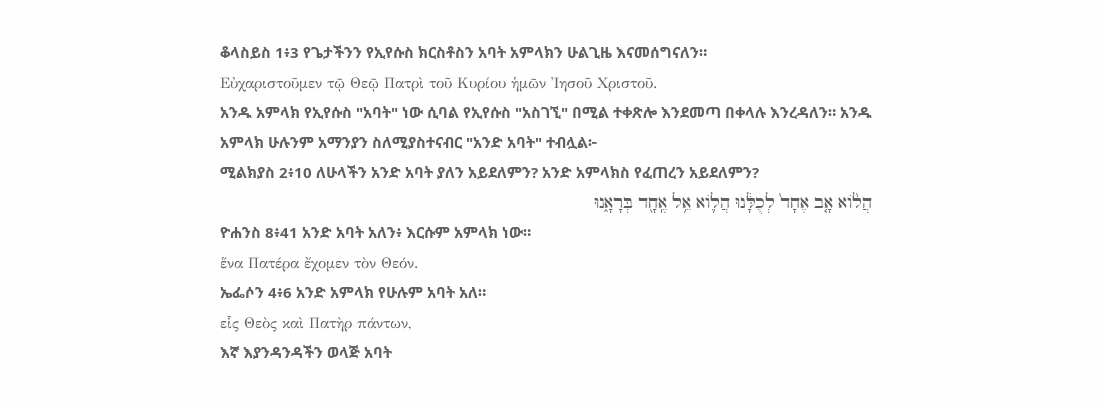ቆላስይስ 1፥3 የጌታችንን የኢየሱስ ክርስቶስን አባት አምላክን ሁልጊዜ እናመሰግናለን።
Εὐχαριστοῦμεν τῷ Θεῷ Πατρὶ τοῦ Κυρίου ἡμῶν Ἰησοῦ Χριστοῦ.
አንዱ አምላክ የኢየሱስ "አባት" ነው ሲባል የኢየሱስ "አስገኚ" በሚል ተቀጽሎ እንደመጣ በቀላሉ እንረዳለን። አንዱ አምላክ ሁሉንም አማንያን ስለሚያስተናብር "አንድ አባት" ተብሏል፦
ሚልክያስ 2፥10 ለሁላችን አንድ አባት ያለን አይደለምን? አንድ አምላክስ የፈጠረን አይደለምን?
הֲלֹ֨וא אָ֤ב אֶחָד֙ לְכֻלָּ֔נוּ הֲלֹ֛וא אֵ֥ל אֶֽחָ֖ד בְּרָאָ֑נוּ
ዮሐንስ 8፥41 አንድ አባት አለን፥ እርሱም አምላክ ነው።
ἕνα Πατέρα ἔχομεν τὸν Θεόν.
ኤፌሶን 4፥6 አንድ አምላክ የሁሉም አባት አለ።
εἷς Θεὸς καὶ Πατὴρ πάντων,
እኛ እያንዳንዳችን ወላጅ አባት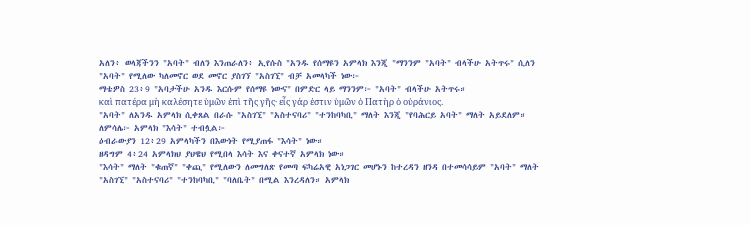አለን፥ ወላጃችንን "አባት" ብለን እንጠራለን፥ ኢየሱስ "አንዱ የሰማዩን አምላክ እንጂ "ማንንም "አባት" ብላችሁ አትጥሩ" ሲለን "አባት" የሚለው ካለመኖር ወደ መኖር ያስገኘ "አስገኚ" ብቻ አመላካች ነው፦
ማቴዎስ 23፥9 "አባታችሁ አንዱ እርሱም የሰማዩ ነውና" በምድር ላይ ማንንም፦ "አባት" ብላችሁ አትጥሩ።
καὶ πατέρα μὴ καλέσητε ὑμῶν ἐπὶ τῆς γῆς· εἷς γάρ ἐστιν ὑμῶν ὁ Πατὴρ ὁ οὐράνιος.
"አባት" ለአንዱ አምላክ ሲቀጸል በራሱ "አስገኚ" "አስተናባሪ" "ተንከባካቢ" ማለት እንጂ "የባሕርይ አባት" ማለት አይደለም። ለምሳሌ፦ አምላክ "እሳት" ተብሏል፦
ዕብራውያን 12፥29 አምላካችን በእውነት የሚያጠፋ "እሳት" ነው።
ዘዳግም 4፥24 አምላክህ ያህዌህ የሚበላ እሳት እና ቀናተኛ አምላክ ነው።
"እሳት" ማለት "ቁጠኛ" "ቀጪ" የሚለውን ለመግለጽ የመጣ ፍካሬአዊ አነጋገር መሆኑን ከተረዳን ዘንዳ በተመሳሳይም "አባት" ማለት "አስገኚ" "አስተናባሪ" "ተንከባካቢ" "ባለቤት" በሚል እንረዳለን። አምላክ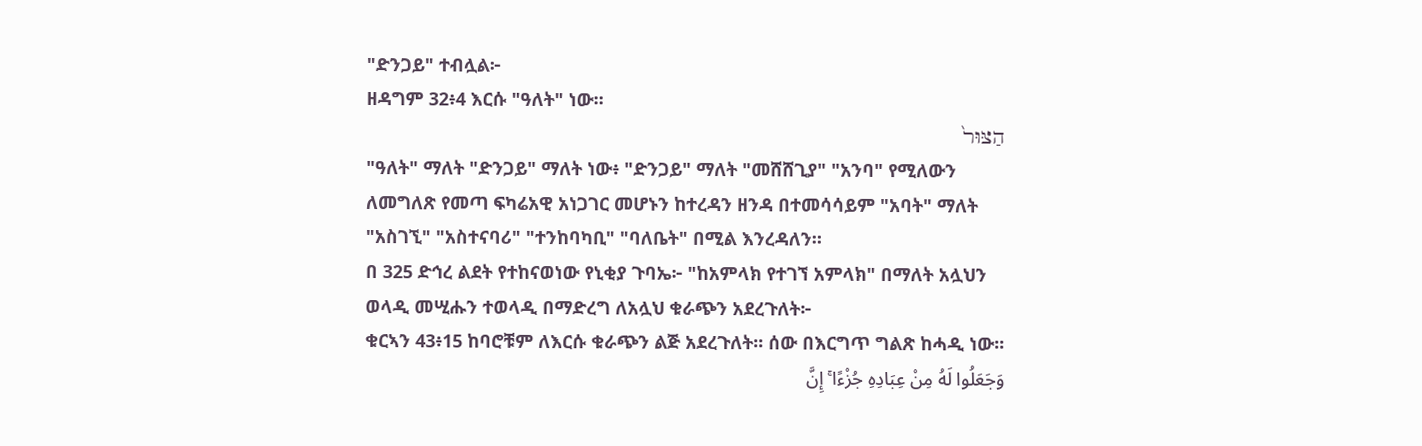"ድንጋይ" ተብሏል፦
ዘዳግም 32፥4 እርሱ "ዓለት" ነው።
הַצּוּר֙
"ዓለት" ማለት "ድንጋይ" ማለት ነው፥ "ድንጋይ" ማለት "መሸሸጊያ" "አንባ" የሚለውን ለመግለጽ የመጣ ፍካሬአዊ አነጋገር መሆኑን ከተረዳን ዘንዳ በተመሳሳይም "አባት" ማለት "አስገኚ" "አስተናባሪ" "ተንከባካቢ" "ባለቤት" በሚል እንረዳለን።
በ 325 ድኅረ ልደት የተከናወነው የኒቂያ ጉባኤ፦ "ከአምላክ የተገኘ አምላክ" በማለት አሏህን ወላዲ መሢሑን ተወላዲ በማድረግ ለአሏህ ቁራጭን አደረጉለት፦
ቁርኣን 43፥15 ከባሮቹም ለእርሱ ቁራጭን ልጅ አደረጉለት፡፡ ሰው በእርግጥ ግልጽ ከሓዲ ነው፡፡
وَجَعَلُوا لَهُ مِنْ عِبَادِهِ جُزْءًا ۚ إِنَّ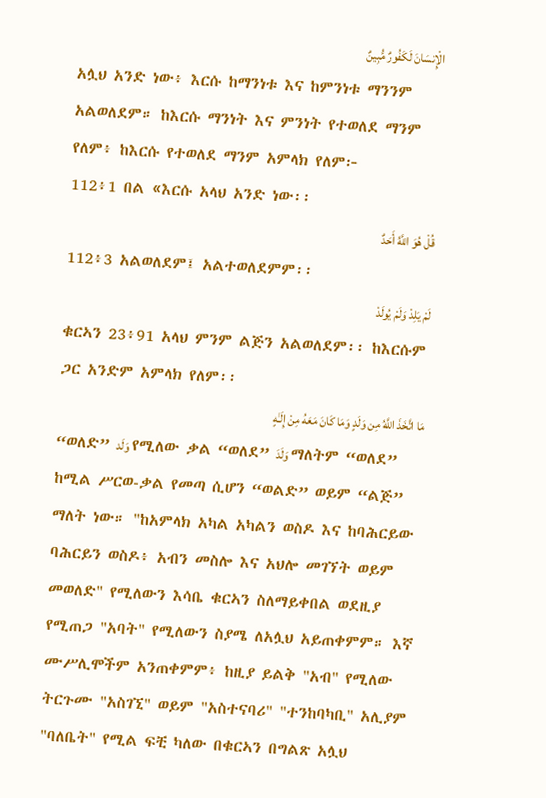الْإِنسَانَ لَكَفُورٌ مُّبِينٌ
አሏህ አንድ ነው፥ እርሱ ከማንነቱ እና ከምንነቱ ማንንም አልወለደም። ከእርሱ ማንነት እና ምንነት የተወለደ ማንም የለም፥ ከእርሱ የተወለደ ማንም አምላክ የለም፦
112፥1 በል «እርሱ አላህ አንድ ነው፡፡
قُلْ هُوَ اللَّهُ أَحَدٌ
112፥3 አልወለደም፤ አልተወለደምም፡፡
لَمْ يَلِدْ وَلَمْ يُولَدْ
ቁርኣን 23፥91 አላህ ምንም ልጅን አልወለደም፡፡ ከእርሱም ጋር አንድም አምላክ የለም፡፡
مَا اتَّخَذَ اللَّهُ مِن وَلَدٍ وَمَا كَانَ مَعَهُ مِنْ إِلَـٰهٍ
“ወለድ” وَلَد የሚለው ቃል “ወለደ” وَلَدَ ማለትም “ወለደ” ከሚል ሥርወ-ቃል የመጣ ሲሆን “ወልድ” ወይም “ልጅ” ማለት ነው። "ከአምላክ አካል አካልን ወስዶ እና ከባሕርይው ባሕርይን ወስዶ፥ አብን መስሎ እና አህሎ መገኘት ወይም መወለድ" የሚለውን እሳቤ ቁርኣን ስለማይቀበል ወደዚያ የሚጠጋ "አባት" የሚለውን ስያሜ ለአሏህ አይጠቀምም። እኛ ሙሥሊሞችም አንጠቀምም፥ ከዚያ ይልቅ "አብ" የሚለው ትርጉሙ "አስገኚ" ወይም "አስተናባሪ" "ተንከባካቢ" አሊያም "ባለቤት" የሚል ፍቺ ካለው በቁርኣን በግልጽ አሏህ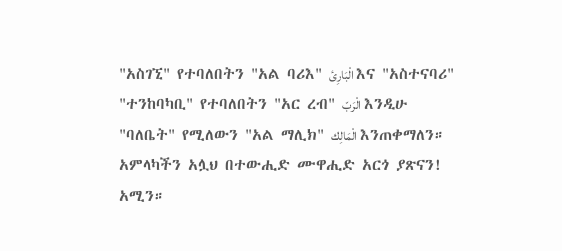"አስገኚ" የተባለበትን "አል ባሪእ" الْبَارِئ እና "አስተናባሪ" "ተንከባካቢ" የተባለበትን "አር ረብ" الْرَبّ እንዲሁ "ባለቤት" የሚለውን "አል ማሊክ" الْمَالِك እንጠቀማለን።
አምላካችን አሏህ በተውሒድ ሙዋሒድ አርጎ ያጽናን! አሚን።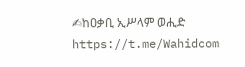✍ከዐቃቢ ኢሥላም ወሒድ
https://t.me/Wahidcom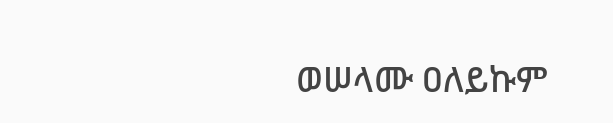ወሠላሙ ዐለይኩም